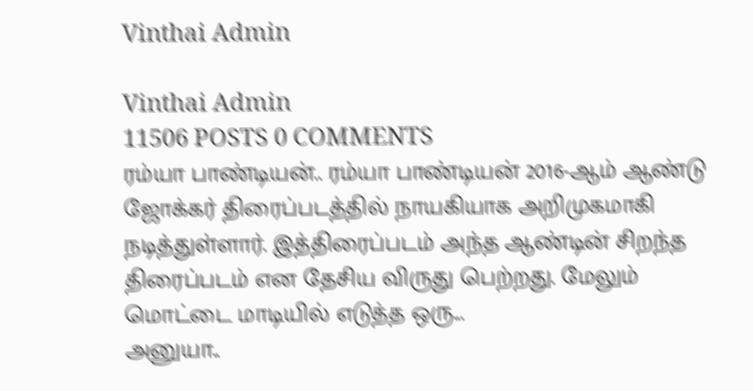Vinthai Admin

Vinthai Admin
11506 POSTS 0 COMMENTS
ரம்யா பாண்டியன்.. ரம்யா பாண்டியன் 2016-ஆம் ஆண்டு ஜோக்கர் திரைப்படத்தில் நாயகியாக அறிமுகமாகி நடித்துள்ளார். இத்திரைப்படம் அந்த ஆண்டின் சிறந்த திரைப்படம் என தேசிய விருது பெற்றது. மேலும் மொட்டை மாடியில் எடுத்த ஒரு...
அனுயா..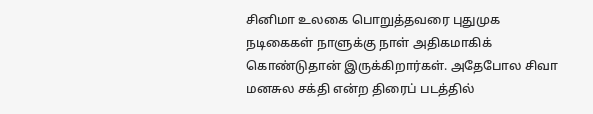சினிமா உலகை பொறுத்தவரை புதுமுக நடிகைகள் நாளுக்கு நாள் அதிகமாகிக் கொண்டுதான் இருக்கிறார்கள். அதேபோல சிவா மனசுல சக்தி என்ற திரைப் படத்தில்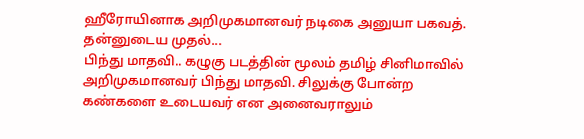ஹீரோயினாக அறிமுகமானவர் நடிகை அனுயா பகவத். தன்னுடைய முதல்...
பிந்து மாதவி.. கழுகு படத்தின் மூலம் தமிழ் சினிமாவில் அறிமுகமானவர் பிந்து மாதவி. சிலுக்கு போன்ற கண்களை உடையவர் என அனைவராலும்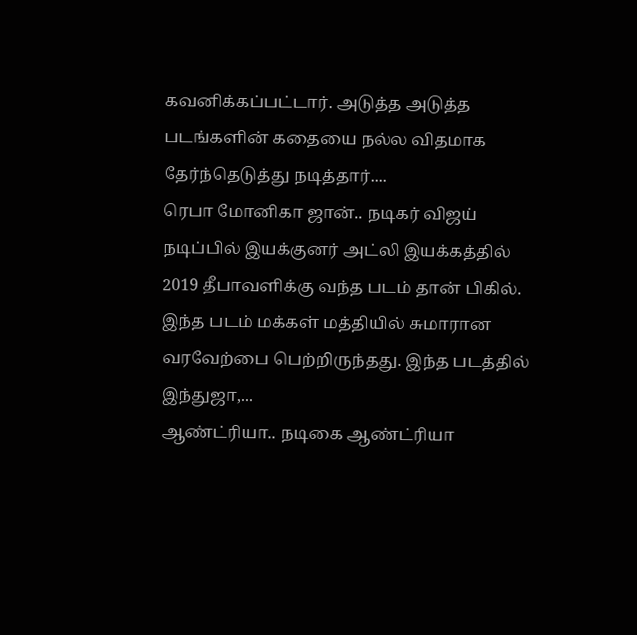கவனிக்கப்பட்டார். அடுத்த அடுத்த படங்களின் கதையை நல்ல விதமாக தேர்ந்தெடுத்து நடித்தார்....
ரெபா மோனிகா ஜான்.. நடிகர் விஜய் நடிப்பில் இயக்குனர் அட்லி இயக்கத்தில் 2019 தீபாவளிக்கு வந்த படம் தான் பிகில். இந்த படம் மக்கள் மத்தியில் சுமாரான வரவேற்பை பெற்றிருந்தது. இந்த படத்தில் இந்துஜா,...
ஆண்ட்ரியா.. நடிகை ஆண்ட்ரியா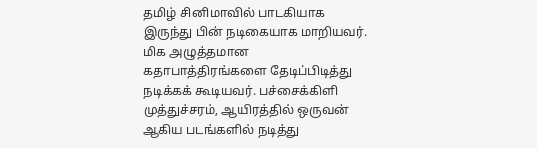தமிழ் சினிமாவில் பாடகியாக இருந்து பின் நடிகையாக மாறியவர். மிக அழுத்தமான கதாபாத்திரங்களை தேடிப்பிடித்து நடிக்கக் கூடியவர். பச்சைக்கிளி முத்துச்சரம், ஆயிரத்தில் ஒருவன் ஆகிய படங்களில் நடித்து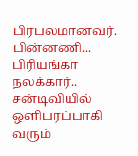பிரபலமானவர். பின்னணி...
பிரியங்கா நலக்கார்.. சன்டிவியில் ஒளிபரப்பாகி வரும்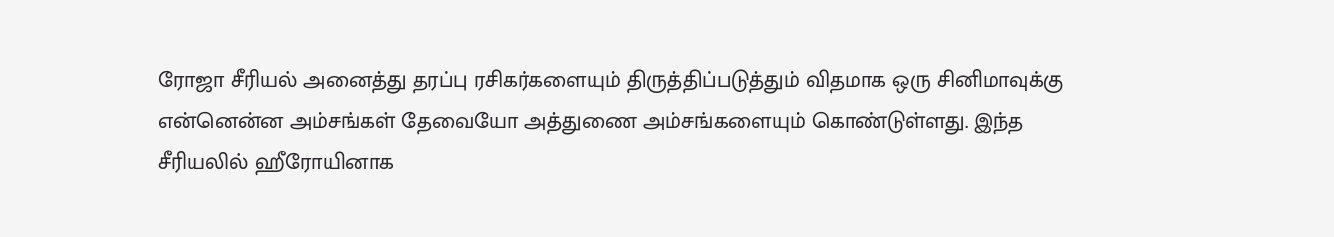ரோஜா சீரியல் அனைத்து தரப்பு ரசிகர்களையும் திருத்திப்படுத்தும் விதமாக ஒரு சினிமாவுக்கு என்னென்ன அம்சங்கள் தேவையோ அத்துணை அம்சங்களையும் கொண்டுள்ளது. இந்த சீரியலில் ஹீரோயினாக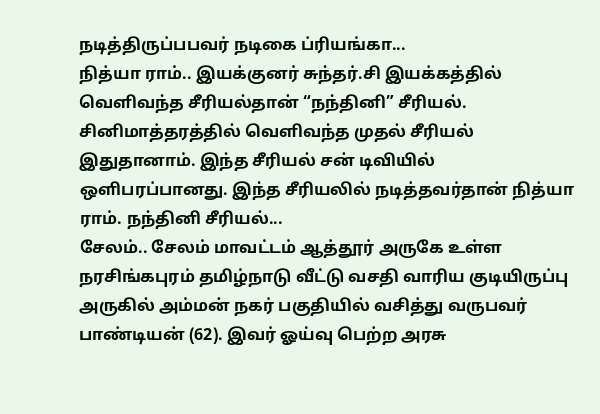நடித்திருப்பபவர் நடிகை ப்ரியங்கா...
நித்யா ராம்.. இயக்குனர் சுந்தர்.சி இயக்கத்தில் வெளிவந்த சீரியல்தான் “நந்தினி” சீரியல். சினிமாத்தரத்தில் வெளிவந்த முதல் சீரியல் இதுதானாம். இந்த சீரியல் சன் டிவியில் ஒளிபரப்பானது. இந்த சீரியலில் நடித்தவர்தான் நித்யா ராம். நந்தினி சீரியல்...
சேலம்.. சேலம் மாவட்டம் ஆத்தூர் அருகே உள்ள நரசிங்கபுரம் தமிழ்நாடு வீட்டு வசதி வாரிய குடியிருப்பு அருகில் அம்மன் நகர் பகுதியில் வசித்து வருபவர் பாண்டியன் (62). இவர் ஓய்வு பெற்ற அரசு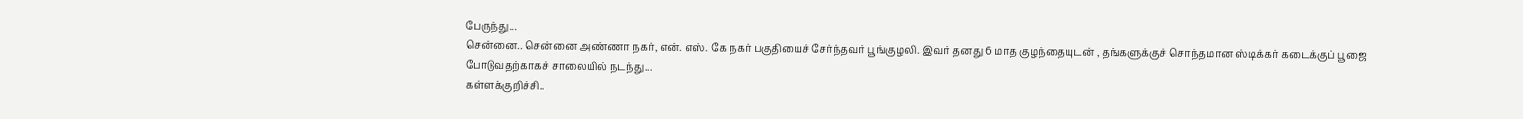பேருந்து...
சென்னை.. சென்னை அண்ணா நகர், என். எஸ். கே நகர் பகுதியைச் சேர்ந்தவர் பூங்குழலி. இவர் தனது 6 மாத குழந்தையுடன் , தங்களுக்குச் சொந்தமான ஸ்டிக்கர் கடைக்குப் பூஜை போடுவதற்காகச் சாலையில் நடந்து...
கள்ளக்குறிச்சி..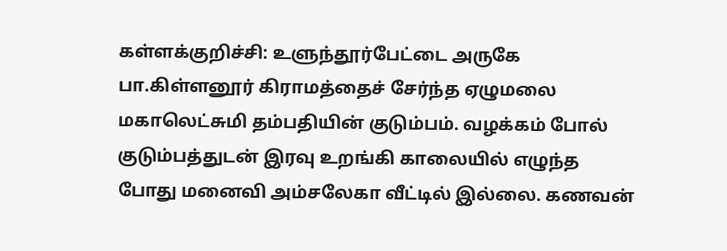கள்ளக்குறிச்சி: உளுந்தூர்பேட்டை அருகே பா.கிள்ளனூர் கிராமத்தைச் சேர்ந்த ஏழுமலை மகாலெட்சுமி தம்பதியின் குடும்பம். வழக்கம் போல் குடும்பத்துடன் இரவு உறங்கி காலையில் எழுந்த போது மனைவி அம்சலேகா வீட்டில் இல்லை. கணவன்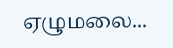ஏழுமலை...